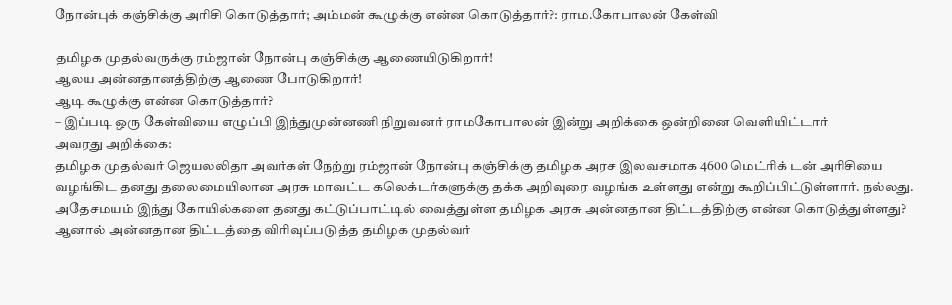நோன்புக் கஞ்சிக்கு அரிசி கொடுத்தார்; அம்மன் கூழுக்கு என்ன கொடுத்தார்?: ராம.கோபாலன் கேள்வி

தமிழக முதல்வருக்கு ரம்ஜான் நோன்பு கஞ்சிக்கு ஆணையிடுகிறார்!
ஆலய அன்னதானத்திற்கு ஆணை போடுகிறார்!
ஆடி கூழுக்கு என்ன கொடுத்தார்?
– இப்படி ஒரு கேள்வியை எழுப்பி இந்துமுன்னணி நிறுவனர் ராமகோபாலன் இன்று அறிக்கை ஒன்றினை வெளியிட்டார்
அவரது அறிக்கை:
தமிழக முதல்வர் ஜெயலலிதா அவர்கள் நேற்று ரம்ஜான் நோன்பு கஞ்சிக்கு தமிழக அரச இலவசமாக 4600 மெட்ரிக் டன் அரிசியை வழங்கிட தனது தலைமையிலான அரசு மாவட்ட கலெக்டர்களுக்கு தக்க அறிவுரை வழங்க உள்ளது என்று கூறிப்பிட்டுள்ளார். நல்லது. அதேசமயம் இந்து கோயில்களை தனது கட்டுப்பாட்டில் வைத்துள்ள தமிழக அரசு அன்னதான திட்டத்திற்கு என்ன கொடுத்துள்ளது? ஆனால் அன்னதான திட்டத்தை விரிவுப்படுத்த தமிழக முதல்வர்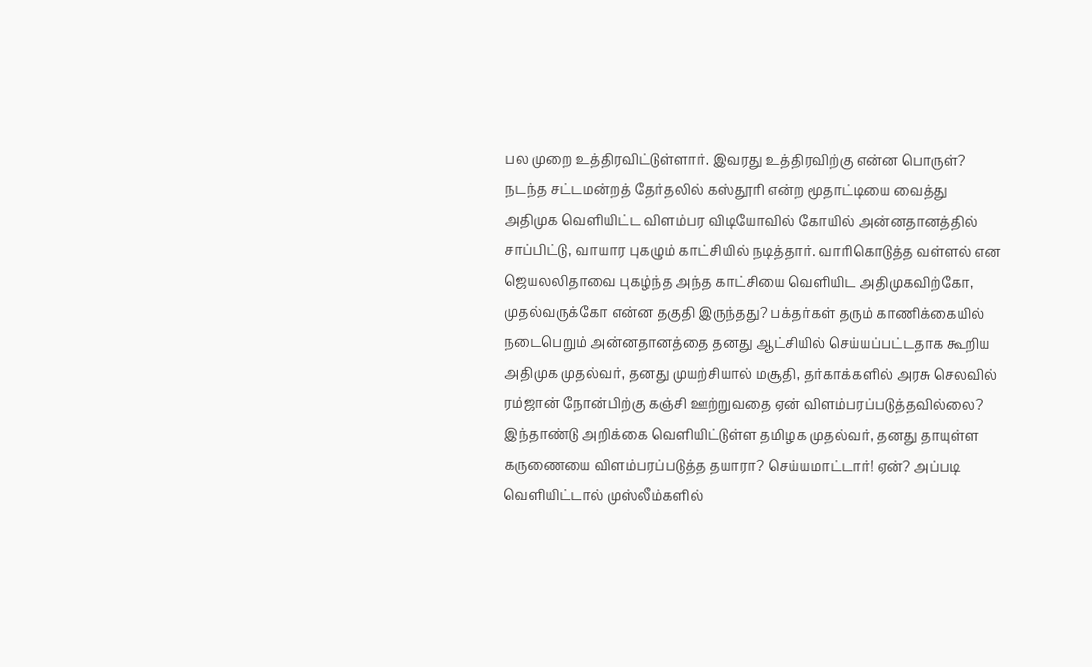பல முறை உத்திரவிட்டுள்ளார். இவரது உத்திரவிற்கு என்ன பொருள்?
நடந்த சட்டமன்றத் தேர்தலில் கஸ்தூரி என்ற மூதாட்டியை வைத்து அதிமுக வெளியிட்ட விளம்பர விடியோவில் கோயில் அன்னதானத்தில் சாப்பிட்டு, வாயார புகழும் காட்சியில் நடித்தார். வாரிகொடுத்த வள்ளல் என ஜெயலலிதாவை புகழ்ந்த அந்த காட்சியை வெளியிட அதிமுகவிற்கோ, முதல்வருக்கோ என்ன தகுதி இருந்தது? பக்தர்கள் தரும் காணிக்கையில் நடைபெறும் அன்னதானத்தை தனது ஆட்சியில் செய்யப்பட்டதாக கூறிய அதிமுக முதல்வர், தனது முயற்சியால் மசூதி, தர்காக்களில் அரசு செலவில் ரம்ஜான் நோன்பிற்கு கஞ்சி ஊற்றுவதை ஏன் விளம்பரப்படுத்தவில்லை? இந்தாண்டு அறிக்கை வெளியிட்டுள்ள தமிழக முதல்வர், தனது தாயுள்ள கருணையை விளம்பரப்படுத்த தயாரா? செய்யமாட்டார்! ஏன்? அப்படி வெளியிட்டால் முஸ்லீம்களில்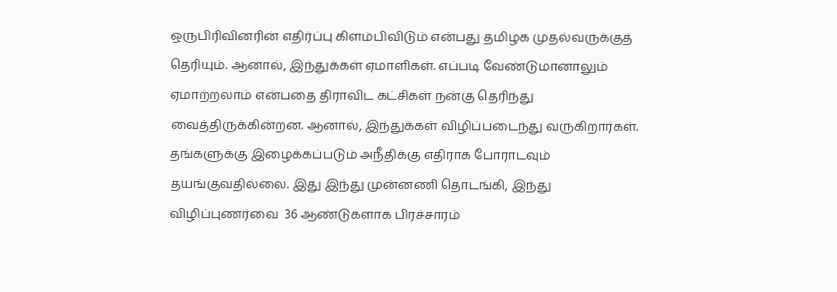ஒருபிரிவினரின் எதிர்ப்பு கிளம்பிவிடும் என்பது தமிழக முதல்வருக்குத் தெரியும். ஆனால், இந்துக்கள் ஏமாளிகள். எப்படி வேண்டுமானாலும் ஏமாற்றலாம் என்பதை திராவிட கட்சிகள் நன்கு தெரிந்து வைத்திருக்கின்றன. ஆனால், இந்துக்கள் விழிப்படைந்து வருகிறார்கள். தங்களுக்கு இழைக்கப்படும் அநீதிக்கு எதிராக போராடவும் தயங்குவதில்லை. இது இந்து முன்னணி தொடங்கி, இந்து விழிப்புணர்வை  36 ஆண்டுகளாக பிரச்சாரம்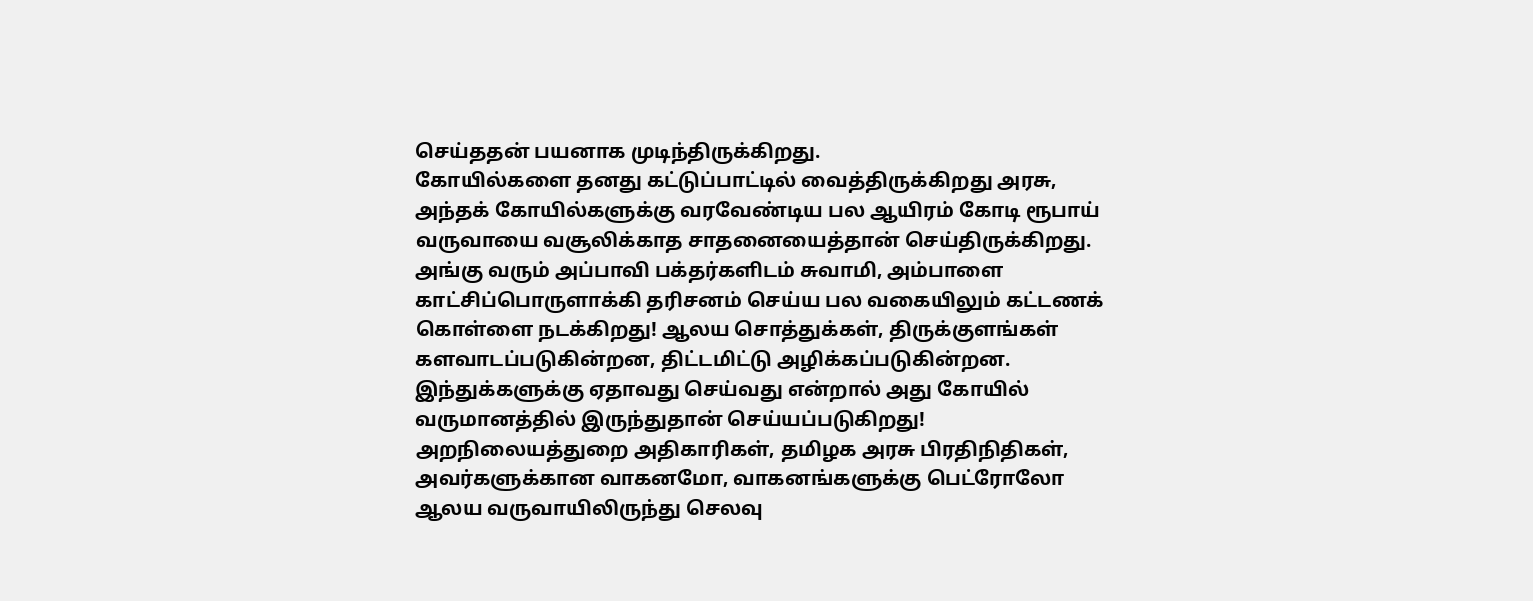செய்ததன் பயனாக முடிந்திருக்கிறது.
கோயில்களை தனது கட்டுப்பாட்டில் வைத்திருக்கிறது அரசு, அந்தக் கோயில்களுக்கு வரவேண்டிய பல ஆயிரம் கோடி ரூபாய் வருவாயை வசூலிக்காத சாதனையைத்தான் செய்திருக்கிறது. அங்கு வரும் அப்பாவி பக்தர்களிடம் சுவாமி, அம்பாளை காட்சிப்பொருளாக்கி தரிசனம் செய்ய பல வகையிலும் கட்டணக் கொள்ளை நடக்கிறது! ஆலய சொத்துக்கள், திருக்குளங்கள் களவாடப்படுகின்றன, திட்டமிட்டு அழிக்கப்படுகின்றன. இந்துக்களுக்கு ஏதாவது செய்வது என்றால் அது கோயில் வருமானத்தில் இருந்துதான் செய்யப்படுகிறது! அறநிலையத்துறை அதிகாரிகள், தமிழக அரசு பிரதிநிதிகள், அவர்களுக்கான வாகனமோ, வாகனங்களுக்கு பெட்ரோலோ ஆலய வருவாயிலிருந்து செலவு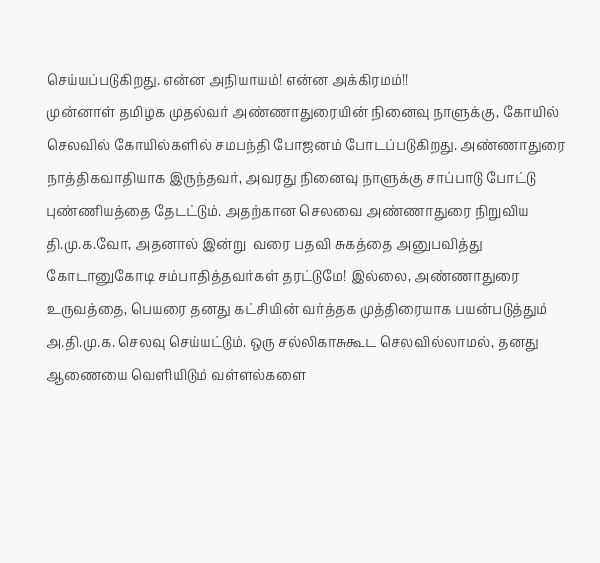செய்யப்படுகிறது. என்ன அநியாயம்! என்ன அக்கிரமம்!!
முன்னாள் தமிழக முதல்வர் அண்ணாதுரையின் நினைவு நாளுக்கு, கோயில் செலவில் கோயில்களில் சமபந்தி போஜனம் போடப்படுகிறது. அண்ணாதுரை நாத்திகவாதியாக இருந்தவர், அவரது நினைவு நாளுக்கு சாப்பாடு போட்டு புண்ணியத்தை தேடட்டும். அதற்கான செலவை அண்ணாதுரை நிறுவிய தி.மு.க.வோ, அதனால் இன்று  வரை பதவி சுகத்தை அனுபவித்து கோடானுகோடி சம்பாதித்தவர்கள் தரட்டுமே! இல்லை, அண்ணாதுரை உருவத்தை, பெயரை தனது கட்சியின் வர்த்தக முத்திரையாக பயன்படுத்தும் அ.தி.மு.க. செலவு செய்யட்டும். ஒரு சல்லிகாசுகூட செலவில்லாமல், தனது ஆணையை வெளியிடும் வள்ளல்களை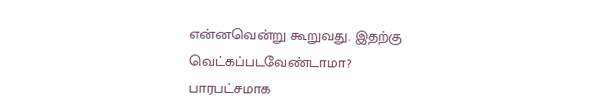என்னவென்று கூறுவது. இதற்கு வெட்கப்படவேண்டாமா?
பாரபட்சமாக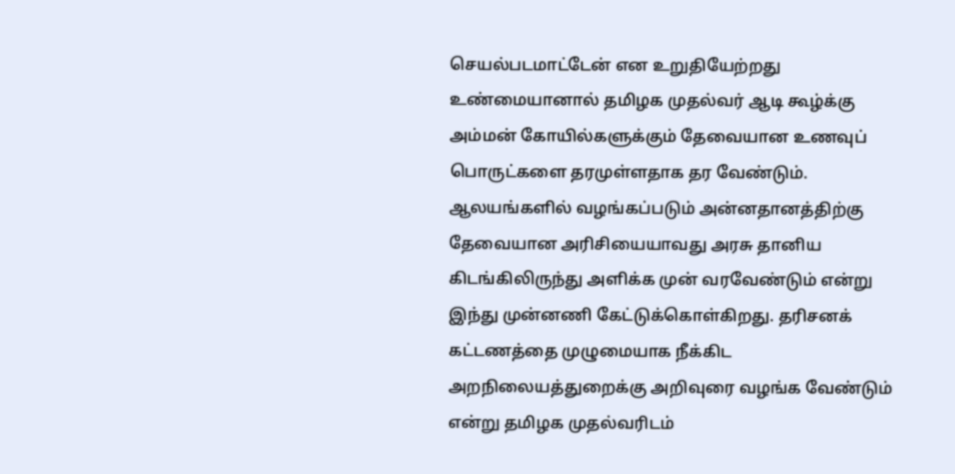செயல்படமாட்டேன் என உறுதியேற்றது உண்மையானால் தமிழக முதல்வர் ஆடி கூழ்க்கு அம்மன் கோயில்களுக்கும் தேவையான உணவுப் பொருட்களை தரமுள்ளதாக தர வேண்டும். ஆலயங்களில் வழங்கப்படும் அன்னதானத்திற்கு தேவையான அரிசியையாவது அரசு தானிய கிடங்கிலிருந்து அளிக்க முன் வரவேண்டும் என்று இந்து முன்னணி கேட்டுக்கொள்கிறது. தரிசனக் கட்டணத்தை முழுமையாக நீக்கிட அறநிலையத்துறைக்கு அறிவுரை வழங்க வேண்டும் என்று தமிழக முதல்வரிடம்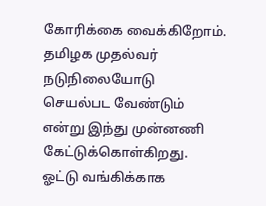கோரிக்கை வைக்கிறோம்.
தமிழக முதல்வர் நடுநிலையோடு செயல்பட வேண்டும் என்று இந்து முன்னணி கேட்டுக்கொள்கிறது. ஓட்டு வங்கிக்காக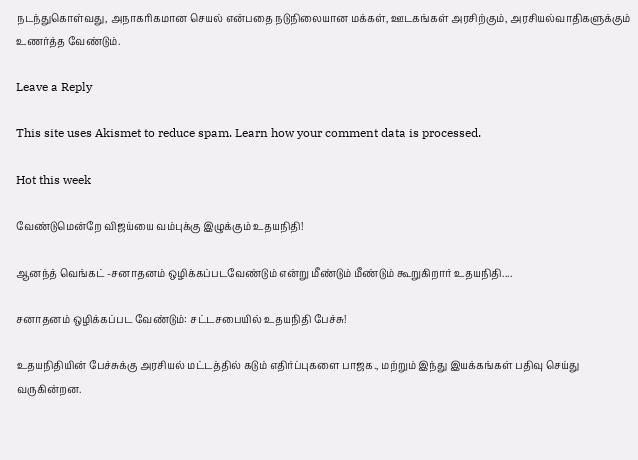நடந்துகொள்வது, அநாகரிகமான செயல் என்பதை நடுநிலையான மக்கள், ஊடகங்கள் அரசிற்கும், அரசியல்வாதிகளுக்கும் உணர்த்த வேண்டும்.

Leave a Reply

This site uses Akismet to reduce spam. Learn how your comment data is processed.

Hot this week

வேண்டுமென்றே விஜய்யை வம்புக்கு இழுக்கும் உதயநிதி!

ஆனந்த் வெங்கட் -சனாதனம் ஒழிக்கப்படவேண்டும் என்று மீண்டும் மீண்டும் கூறுகிறார் உதயநிதி....

சனாதனம் ஒழிக்கப்பட வேண்டும்: சட்டசபையில் உதயநிதி பேச்சு!

உதயநிதியின் பேச்சுக்கு அரசியல் மட்டத்தில் கடும் எதிர்ப்புகளை பாஜக., மற்றும் இந்து இயக்கங்கள் பதிவு செய்து வருகின்றன.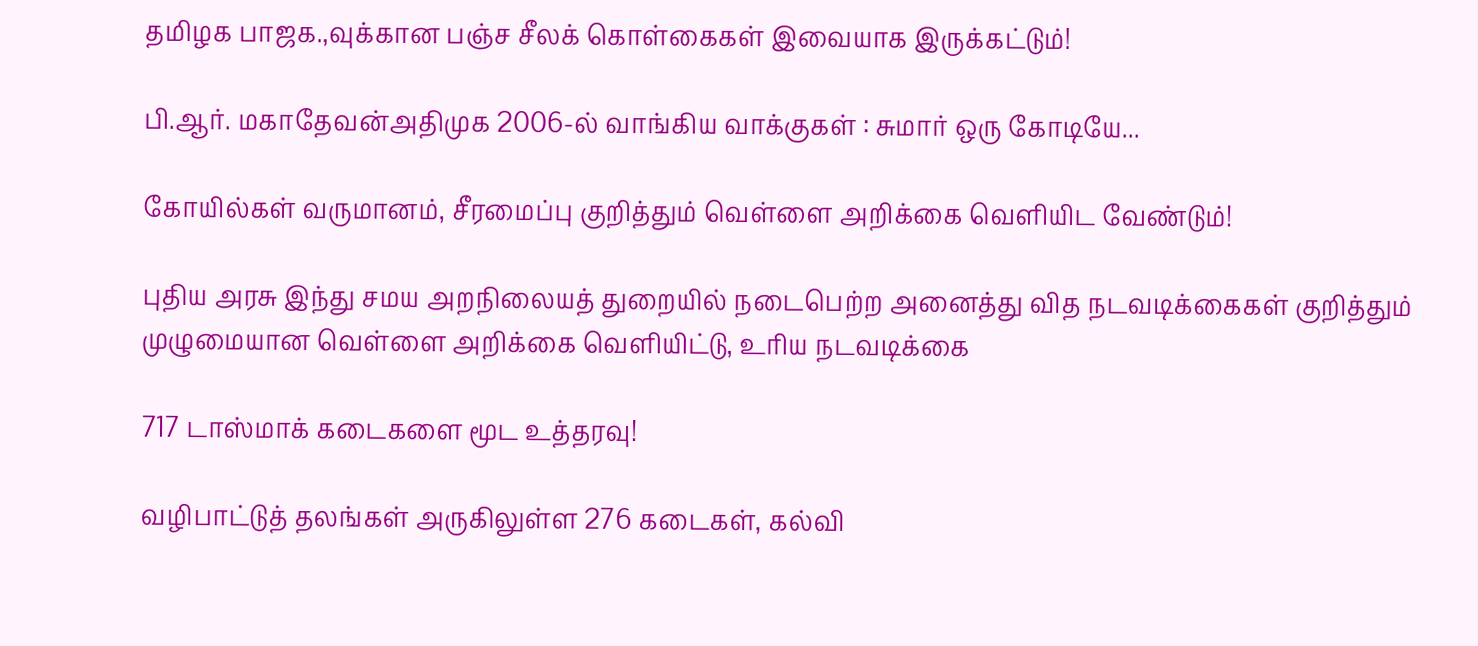தமிழக பாஜக.,வுக்கான பஞ்ச சீலக் கொள்கைகள் இவையாக இருக்கட்டும்!

பி.ஆர். மகாதேவன்அதிமுக 2006-ல் வாங்கிய வாக்குகள் : சுமார் ஒரு கோடியே...

கோயில்கள் வருமானம், சீரமைப்பு குறித்தும் வெள்ளை அறிக்கை வெளியிட வேண்டும்!

புதிய அரசு இந்து சமய அறநிலையத் துறையில் நடைபெற்ற அனைத்து வித நடவடிக்கைகள் குறித்தும் முழுமையான வெள்ளை அறிக்கை வெளியிட்டு, உரிய நடவடிக்கை

717 டாஸ்மாக் கடைகளை மூட உத்தரவு!

வழிபாட்டுத் தலங்கள் அருகிலுள்ள 276 கடைகள், கல்வி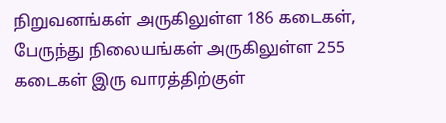நிறுவனங்கள் அருகிலுள்ள 186 கடைகள், பேருந்து நிலையங்கள் அருகிலுள்ள 255 கடைகள் இரு வாரத்திற்குள்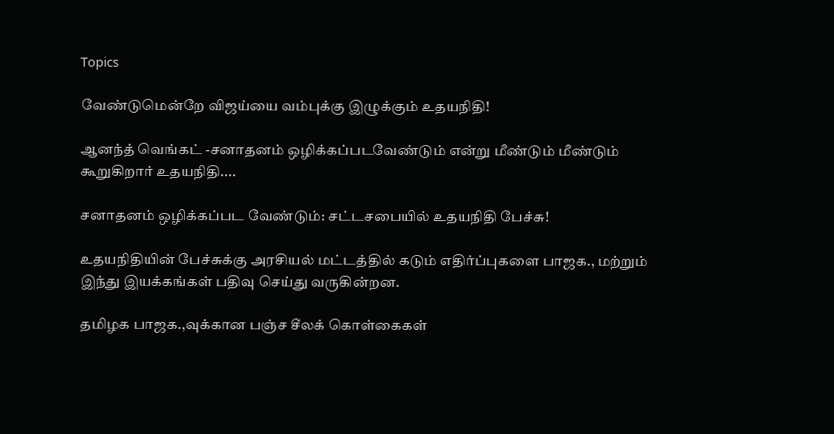Topics

வேண்டுமென்றே விஜய்யை வம்புக்கு இழுக்கும் உதயநிதி!

ஆனந்த் வெங்கட் -சனாதனம் ஒழிக்கப்படவேண்டும் என்று மீண்டும் மீண்டும் கூறுகிறார் உதயநிதி....

சனாதனம் ஒழிக்கப்பட வேண்டும்: சட்டசபையில் உதயநிதி பேச்சு!

உதயநிதியின் பேச்சுக்கு அரசியல் மட்டத்தில் கடும் எதிர்ப்புகளை பாஜக., மற்றும் இந்து இயக்கங்கள் பதிவு செய்து வருகின்றன.

தமிழக பாஜக.,வுக்கான பஞ்ச சீலக் கொள்கைகள்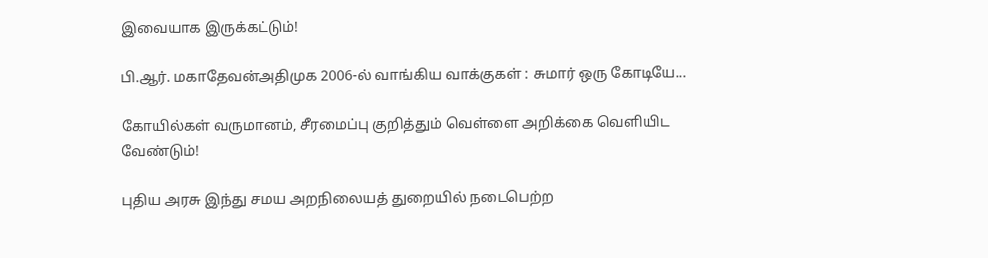இவையாக இருக்கட்டும்!

பி.ஆர். மகாதேவன்அதிமுக 2006-ல் வாங்கிய வாக்குகள் : சுமார் ஒரு கோடியே...

கோயில்கள் வருமானம், சீரமைப்பு குறித்தும் வெள்ளை அறிக்கை வெளியிட வேண்டும்!

புதிய அரசு இந்து சமய அறநிலையத் துறையில் நடைபெற்ற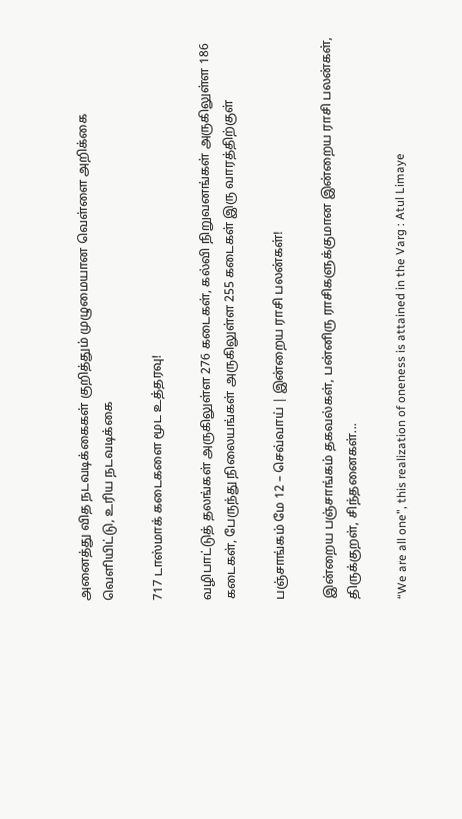அனைத்து வித நடவடிக்கைகள் குறித்தும் முழுமையான வெள்ளை அறிக்கை வெளியிட்டு, உரிய நடவடிக்கை

717 டாஸ்மாக் கடைகளை மூட உத்தரவு!

வழிபாட்டுத் தலங்கள் அருகிலுள்ள 276 கடைகள், கல்வி நிறுவனங்கள் அருகிலுள்ள 186 கடைகள், பேருந்து நிலையங்கள் அருகிலுள்ள 255 கடைகள் இரு வாரத்திற்குள்

பஞ்சாங்கம் மே 12 – செவ்வாய் | இன்றைய ராசி பலன்கள்!

இன்றைய பஞ்சாங்கம் தகவல்கள், பன்னிரு ராசிகளுக்குமான இன்றைய ராசி பலன்கள், திருக்குறள், சிந்தனைகள்...

“We are all one”, this realization of oneness is attained in the Varg : Atul Limaye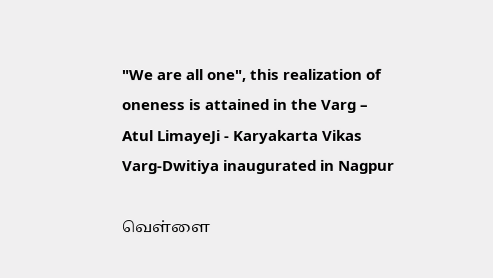"We are all one", this realization of oneness is attained in the Varg – Atul LimayeJi - Karyakarta Vikas Varg-Dwitiya inaugurated in Nagpur

வெள்ளை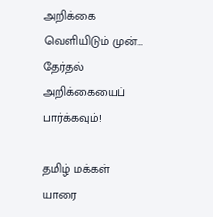அறிக்கை வெளியிடும் முன்… தேர்தல் அறிக்கையைப் பார்க்கவும்!

தமிழ் மக்கள் யாரை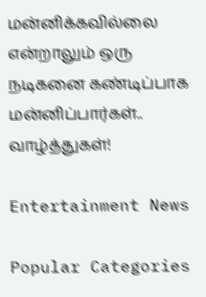மன்னிக்கவில்லை என்றாலும் ஒரு நடிகனை கண்டிப்பாக மன்னிப்பார்கள்.. வாழ்த்துகள்!

Entertainment News

Popular Categories